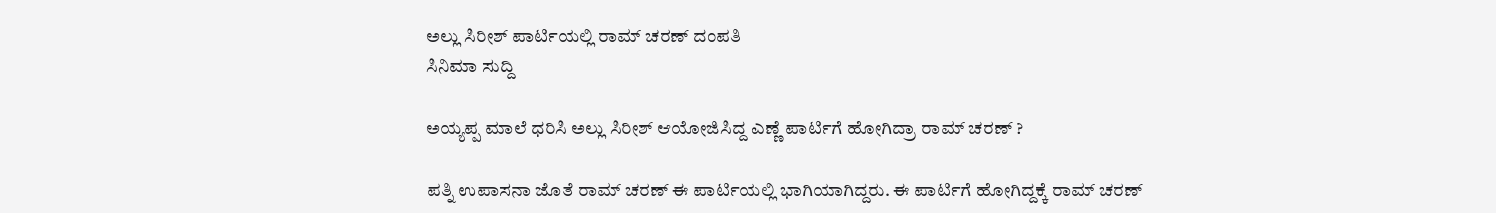ಅಲ್ಲು ಸಿರೀಶ್ ಪಾರ್ಟಿಯಲ್ಲಿ ರಾಮ್ ಚರಣ್ ದಂಪತಿ
ಸಿನಿಮಾ ಸುದ್ದಿ

ಅಯ್ಯಪ್ಪ ಮಾಲೆ ಧರಿಸಿ ಅಲ್ಲು ಸಿರೀಶ್ ಆಯೋಜಿಸಿದ್ದ ಎಣ್ಣೆ ಪಾರ್ಟಿಗೆ ಹೋಗಿದ್ರಾ ರಾಮ್ ಚರಣ್ ?

ಪತ್ನಿ ಉಪಾಸನಾ ಜೊತೆ ರಾಮ್ ಚರಣ್ ಈ ಪಾರ್ಟಿಯಲ್ಲಿ ಭಾಗಿಯಾಗಿದ್ದರು. ಈ ಪಾರ್ಟಿಗೆ ಹೋಗಿದ್ದಕ್ಕೆ ರಾಮ್ ಚರಣ್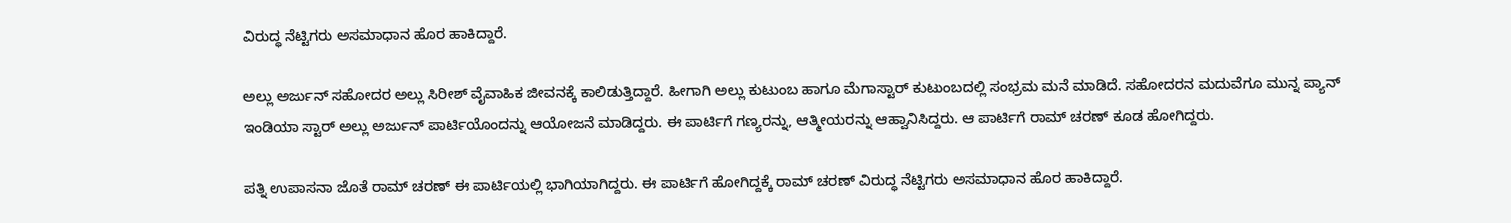ವಿರುದ್ಧ ನೆಟ್ಟಿಗರು ಅಸಮಾಧಾನ ಹೊರ ಹಾಕಿದ್ದಾರೆ.

ಅಲ್ಲು ಅರ್ಜುನ್ ಸಹೋದರ ಅಲ್ಲು ಸಿರೀಶ್ ವೈವಾಹಿಕ ಜೀವನಕ್ಕೆ ಕಾಲಿಡುತ್ತಿದ್ದಾರೆ. ಹೀಗಾಗಿ ಅಲ್ಲು ಕುಟುಂಬ ಹಾಗೂ ಮೆಗಾಸ್ಟಾರ್ ಕುಟುಂಬದಲ್ಲಿ ಸಂಭ್ರಮ ಮನೆ ಮಾಡಿದೆ. ಸಹೋದರನ ಮದುವೆಗೂ ಮುನ್ನ ಪ್ಯಾನ್ ಇಂಡಿಯಾ ಸ್ಟಾರ್ ಅಲ್ಲು ಅರ್ಜುನ್ ಪಾರ್ಟಿಯೊಂದನ್ನು ಆಯೋಜನೆ ಮಾಡಿದ್ದರು. ಈ ಪಾರ್ಟಿಗೆ ಗಣ್ಯರನ್ನು, ಆತ್ಮೀಯರನ್ನು ಆಹ್ವಾನಿಸಿದ್ದರು. ಆ ಪಾರ್ಟಿಗೆ ರಾಮ್ ಚರಣ್ ಕೂಡ ಹೋಗಿದ್ದರು.

ಪತ್ನಿ ಉಪಾಸನಾ ಜೊತೆ ರಾಮ್ ಚರಣ್ ಈ ಪಾರ್ಟಿಯಲ್ಲಿ ಭಾಗಿಯಾಗಿದ್ದರು. ಈ ಪಾರ್ಟಿಗೆ ಹೋಗಿದ್ದಕ್ಕೆ ರಾಮ್ ಚರಣ್ ವಿರುದ್ಧ ನೆಟ್ಟಿಗರು ಅಸಮಾಧಾನ ಹೊರ ಹಾಕಿದ್ದಾರೆ.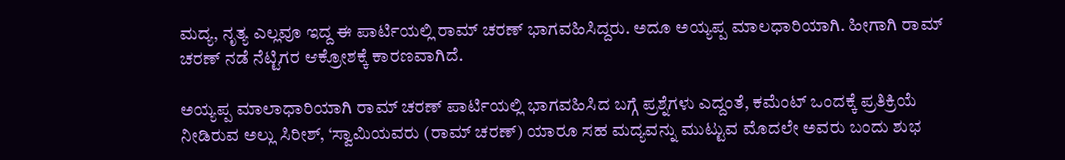ಮದ್ಯ, ನೃತ್ಯ ಎಲ್ಲವೂ ಇದ್ದ ಈ ಪಾರ್ಟಿಯಲ್ಲಿ ರಾಮ್ ಚರಣ್ ಭಾಗವಹಿಸಿದ್ದರು. ಅದೂ ಅಯ್ಯಪ್ಪ ಮಾಲಧಾರಿಯಾಗಿ. ಹೀಗಾಗಿ ರಾಮ್ ಚರಣ್ ನಡೆ ನೆಟ್ಟಿಗರ ಆಕ್ರೋಶಕ್ಕೆ ಕಾರಣವಾಗಿದೆ.

ಅಯ್ಯಪ್ಪ ಮಾಲಾಧಾರಿಯಾಗಿ ರಾಮ್ ಚರಣ್ ಪಾರ್ಟಿಯಲ್ಲಿ ಭಾಗವಹಿಸಿದ ಬಗ್ಗೆ ಪ್ರಶ್ನೆಗಳು ಎದ್ದಂತೆ, ಕಮೆಂಟ್ ಒಂದಕ್ಕೆ ಪ್ರತಿಕ್ರಿಯೆ ನೀಡಿರುವ ಅಲ್ಲು ಸಿರೀಶ್, ‘ಸ್ವಾಮಿಯವರು (ರಾಮ್ ಚರಣ್) ಯಾರೂ ಸಹ ಮದ್ಯವನ್ನು ಮುಟ್ಟುವ ಮೊದಲೇ ಅವರು ಬಂದು ಶುಭ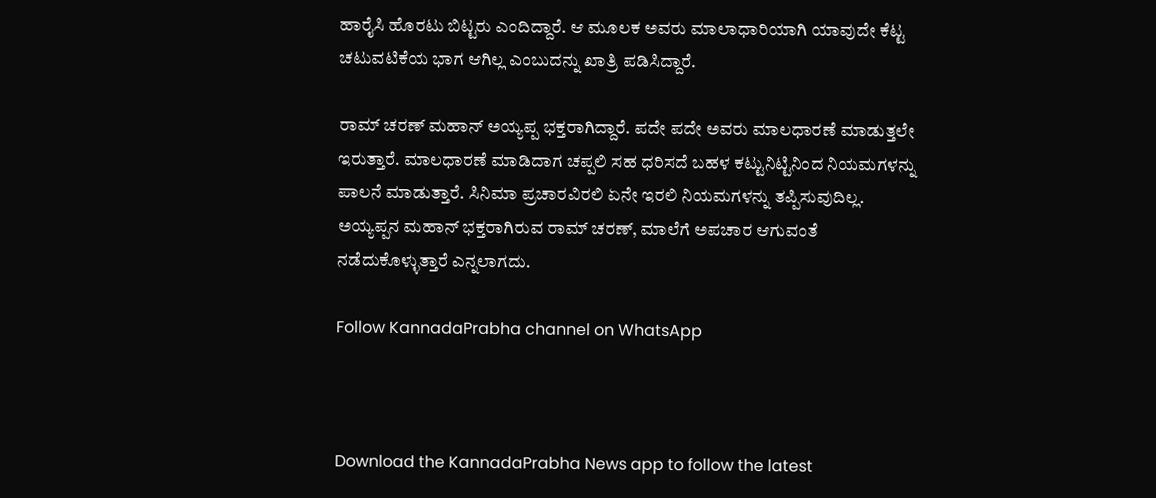ಹಾರೈಸಿ ಹೊರಟು ಬಿಟ್ಟರು ಎಂದಿದ್ದಾರೆ. ಆ ಮೂಲಕ ಅವರು ಮಾಲಾಧಾರಿಯಾಗಿ ಯಾವುದೇ ಕೆಟ್ಟ ಚಟುವಟಿಕೆಯ ಭಾಗ ಆಗಿಲ್ಲ ಎಂಬುದನ್ನು ಖಾತ್ರಿ ಪಡಿಸಿದ್ದಾರೆ.

ರಾಮ್ ಚರಣ್ ಮಹಾನ್ ಅಯ್ಯಪ್ಪ ಭಕ್ತರಾಗಿದ್ದಾರೆ. ಪದೇ ಪದೇ ಅವರು ಮಾಲಧಾರಣೆ ಮಾಡುತ್ತಲೇ ಇರುತ್ತಾರೆ. ಮಾಲಧಾರಣೆ ಮಾಡಿದಾಗ ಚಪ್ಪಲಿ ಸಹ ಧರಿಸದೆ ಬಹಳ ಕಟ್ಟುನಿಟ್ಟಿನಿಂದ ನಿಯಮಗಳನ್ನು ಪಾಲನೆ ಮಾಡುತ್ತಾರೆ. ಸಿನಿಮಾ ಪ್ರಚಾರವಿರಲಿ ಏನೇ ಇರಲಿ ನಿಯಮಗಳನ್ನು ತಪ್ಪಿಸುವುದಿಲ್ಲ. ಅಯ್ಯಪ್ಪನ ಮಹಾನ್ ಭಕ್ತರಾಗಿರುವ ರಾಮ್ ಚರಣ್, ಮಾಲೆಗೆ ಅಪಚಾರ ಆಗುವಂತೆ ನಡೆದುಕೊಳ್ಳುತ್ತಾರೆ ಎನ್ನಲಾಗದು.

Follow KannadaPrabha channel on WhatsApp



Download the KannadaPrabha News app to follow the latest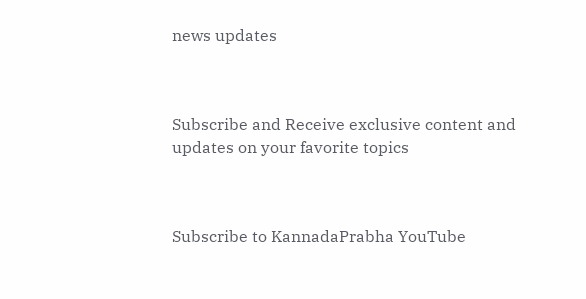news updates



Subscribe and Receive exclusive content and updates on your favorite topics



Subscribe to KannadaPrabha YouTube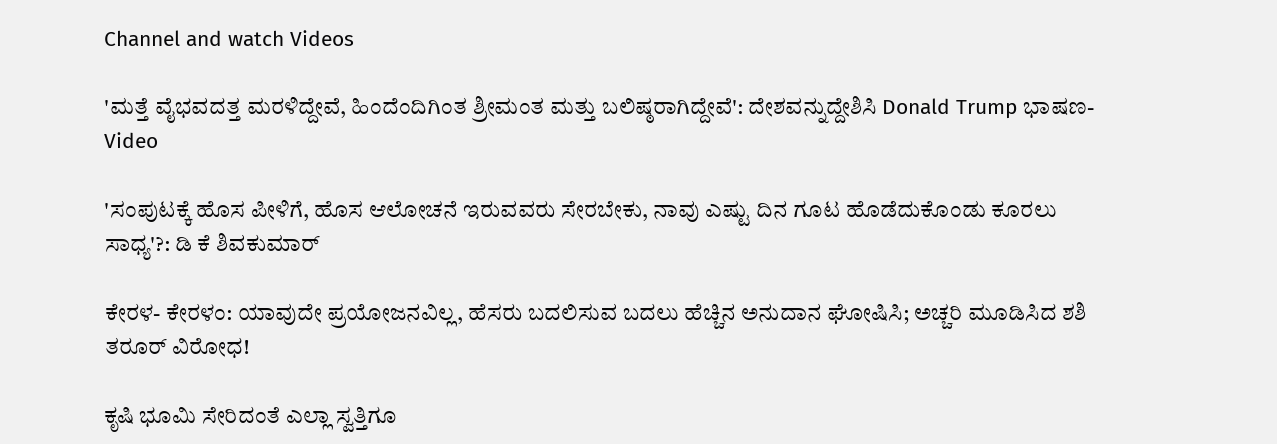Channel and watch Videos

'ಮತ್ತೆ ವೈಭವದತ್ತ ಮರಳಿದ್ದೇವೆ, ಹಿಂದೆಂದಿಗಿಂತ ಶ್ರೀಮಂತ ಮತ್ತು ಬಲಿಷ್ಠರಾಗಿದ್ದೇವೆ': ದೇಶವನ್ನುದ್ದೇಶಿಸಿ Donald Trump ಭಾಷಣ-Video

'ಸಂಪುಟಕ್ಕೆ ಹೊಸ ಪೀಳಿಗೆ, ಹೊಸ ಆಲೋಚನೆ ಇರುವವರು ಸೇರಬೇಕು, ನಾವು ಎಷ್ಟು ದಿನ ಗೂಟ ಹೊಡೆದುಕೊಂಡು ಕೂರಲು ಸಾಧ್ಯ'?: ಡಿ ಕೆ ಶಿವಕುಮಾರ್

ಕೇರಳ- ಕೇರಳಂ: ಯಾವುದೇ ಪ್ರಯೋಜನವಿಲ್ಲ, ಹೆಸರು ಬದಲಿಸುವ ಬದಲು ಹೆಚ್ಚಿನ ಅನುದಾನ ಘೋಷಿಸಿ; ಅಚ್ಚರಿ ಮೂಡಿಸಿದ ಶಶಿ ತರೂರ್ ವಿರೋಧ!

ಕೃಷಿ ಭೂಮಿ ಸೇರಿದಂತೆ ಎಲ್ಲಾ ಸ್ವತ್ತಿಗೂ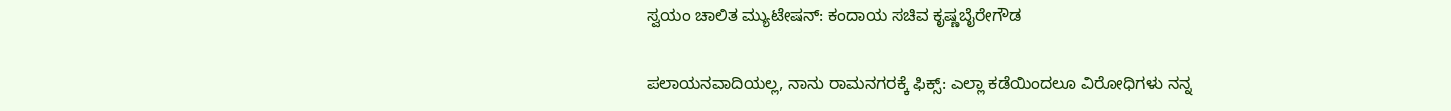ಸ್ವಯಂ ಚಾಲಿತ ಮ್ಯುಟೇಷನ್‌: ಕಂದಾಯ ಸಚಿವ ಕೃಷ್ಣಬೈರೇಗೌಡ

ಪಲಾಯನವಾದಿಯಲ್ಲ, ನಾನು ರಾಮನಗರಕ್ಕೆ ಫಿಕ್ಸ್: ಎಲ್ಲಾ ಕಡೆಯಿಂದಲೂ ವಿರೋಧಿಗಳು ನನ್ನ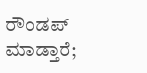ರೌಂಡಪ್ ಮಾಡ್ತಾರೆ;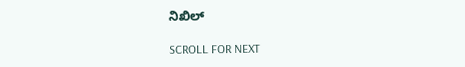ನಿಖಿಲ್

SCROLL FOR NEXT